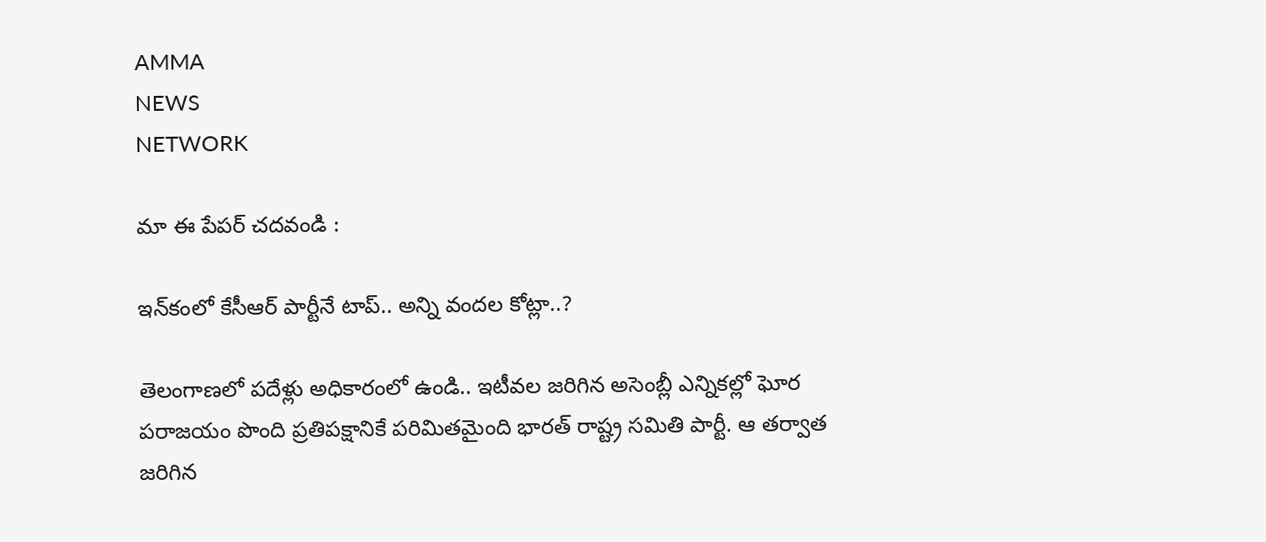AMMA
NEWS
NETWORK

మా ఈ పేపర్ చదవండి :

ఇన్‌కంలో కేసీఆర్ పార్టీనే టాప్.. అన్ని వందల కోట్లా..?

తెలంగాణలో పదేళ్లు అధికారంలో ఉండి.. ఇటీవల జరిగిన అసెంబ్లీ ఎన్నికల్లో ఘోర పరాజయం పొంది ప్రతిపక్షానికే పరిమితమైంది భారత్ రాష్ట్ర సమితి పార్టీ. ఆ తర్వాత జరిగిన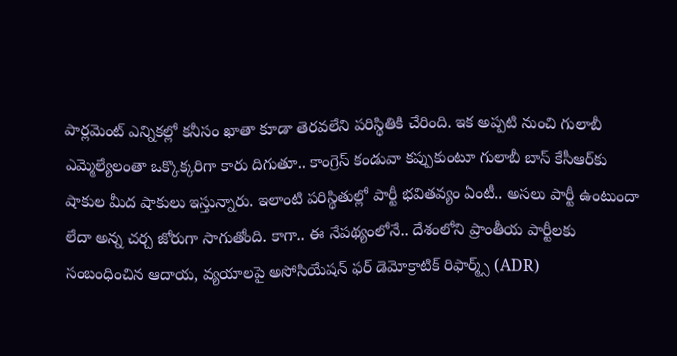పార్లమెంట్ ఎన్నికల్లో కనీసం ఖాతా కూడా తెరవలేని పరిస్థితికి చేరింది. ఇక అప్పటి నుంచి గులాబీ ఎమ్మెల్యేలంతా ఒక్కొక్కరిగా కారు దిగుతూ.. కాంగ్రెస్ కండువా కప్పుకుంటూ గులాబీ బాస్ కేసీఆర్‌కు షాకుల మీద షాకులు ఇస్తున్నారు. ఇలాంటి పరిస్థితుల్లో పార్టీ భవితవ్యం ఏంటీ.. అసలు పార్టీ ఉంటుందా లేదా అన్న చర్చ జోరుగా సాగుతోంది. కాగా.. ఈ నేపథ్యంలోనే.. దేశంలోని ప్రాంతీయ పార్టీలకు సంబంధించిన ఆదాయ, వ్యయాలపై అసోసియేషన్‌ ఫర్‌ డెమోక్రాటిక్‌ రిఫార్మ్స్‌ (ADR)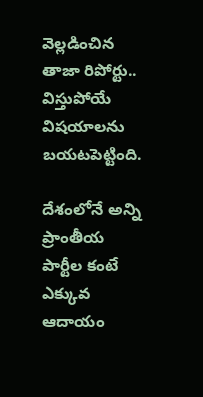వెల్లడించిన తాజా రిపోర్టు.. విస్తుపోయే విషయాలను బయటపెట్టింది.

దేశంలోనే అన్ని ప్రాంతీయ పార్టీల కంటే ఎక్కువ ఆదాయం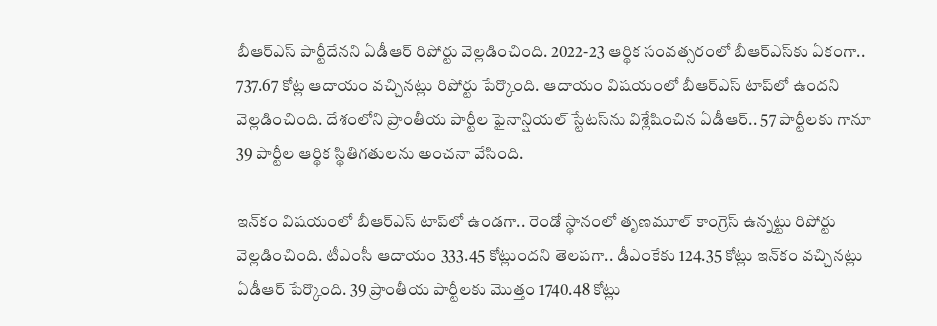బీఆర్ఎస్ పార్టీదేనని ఏడీఆర్ రిపోర్టు వెల్లడించింది. 2022-23 ఆర్థిక సంవత్సరంలో బీఆర్ఎస్‌కు ఏకంగా.. 737.67 కోట్ల ఆదాయం వచ్చినట్లు రిపోర్టు పేర్కొంది. ఆదాయం విషయంలో బీఆర్‌ఎస్‌ టాప్‌లో ఉందని వెల్లడించింది. దేశంలోని ప్రాంతీయ పార్టీల ఫైనాన్షియల్ స్టేటస్‌ను విశ్లేషించిన ఏడీఆర్‌.. 57 పార్టీలకు గానూ 39 పార్టీల ఆర్థిక స్థితిగతులను అంచనా వేసింది.

ఇన్‌కం విషయంలో బీఆర్ఎస్ టాప్‌లో ఉండగా.. రెండో స్థానంలో తృణమూల్‌ కాంగ్రెస్‌ ఉన్నట్టు రిపోర్టు వెల్లడించింది. టీఎంసీ ఆదాయం 333.45 కోట్లుందని తెలపగా.. డీఎంకేకు 124.35 కోట్లు ఇన్‌కం వచ్చినట్లు ఏడీఆర్‌ పేర్కొంది. 39 ప్రాంతీయ పార్టీలకు మొత్తం 1740.48 కోట్లు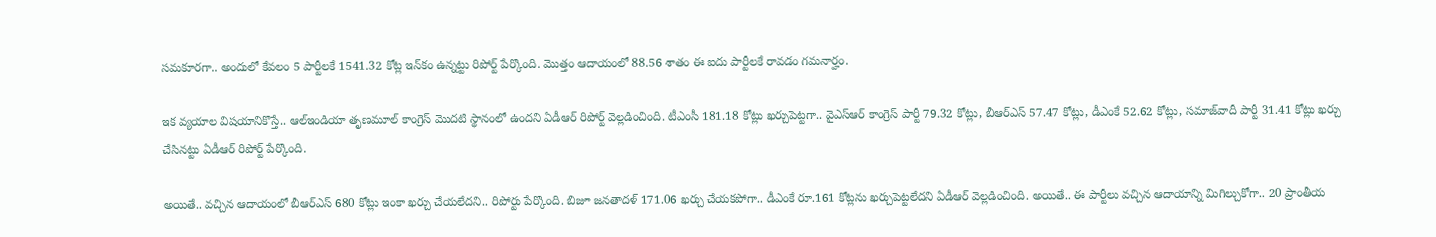సమకూరగా.. అందులో కేవలం 5 పార్టీలకే 1541.32 కోట్ల ఇన్‌కం ఉన్నట్టు రిపోర్ట్ పేర్కొంది. మొత్తం ఆదాయంలో 88.56 శాతం ఈ ఐదు పార్టీలకే రావడం గమనార్హం.

ఇక వ్యయాల విషయానికొస్తే.. ఆల్‌ఇండియా తృణమూల్‌ కాంగ్రెస్‌ మొదటి స్థానంలో ఉందని ఏడీఆర్‌ రిపోర్ట్ వెల్లడించింది. టీఎంసీ 181.18 కోట్లు ఖర్చుపెట్టగా.. వైఎస్‌ఆర్‌ కాంగ్రెస్‌ పార్టీ 79.32 కోట్లు, బీఆర్ఎస్ 57.47 కోట్లు, డీఎంకే 52.62 కోట్లు, సమాజ్‌వాదీ పార్టీ 31.41 కోట్లు ఖర్చు చేసినట్టు ఏడీఆర్‌ రిపోర్ట్ పేర్కొంది.

అయితే.. వచ్చిన ఆదాయంలో బీఆర్ఎస్ 680 కోట్లు ఇంకా ఖర్చు చేయలేదని.. రిపోర్టు పేర్కొంది. బిజూ జనతాదళ్‌ 171.06 ఖర్చు చేయకపోగా.. డీఎంకే రూ.161 కోట్లను ఖర్చుపెట్టలేదని ఏడీఆర్‌ వెల్లడించింది. అయితే.. ఈ పార్టీలు వచ్చిన ఆదాయాన్ని మిగిల్చుకోగా.. 20 ప్రాంతీయ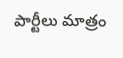పార్టీలు మాత్రం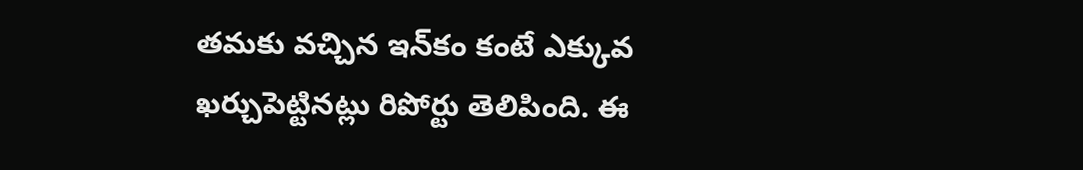తమకు వచ్చిన ఇన్‌కం కంటే ఎక్కువ ఖర్చుపెట్టినట్లు రిపోర్టు తెలిపింది. ఈ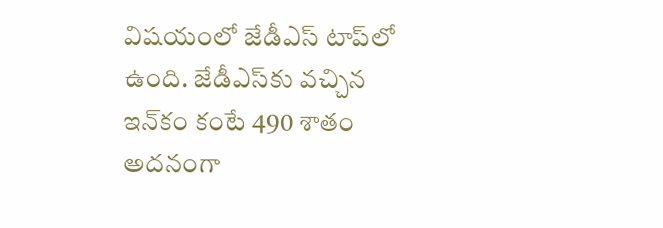విషయంలో జేడీఎస్ టాప్‌లో ఉంది. జేడీఎస్‌కు వచ్చిన ఇన్‌కం కంటే 490 శాతం అదనంగా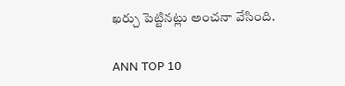ఖర్చు పెట్టినట్లు అంచనా వేసింది.

ANN TOP 10